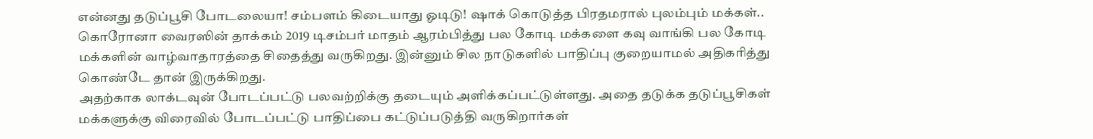என்னது தடுப்பூசி போடலையா! சம்பளம் கிடையாது ஓடிடு! ஷாக் கொடுத்த பிரதமரால் புலம்பும் மக்கள்..
கொரோனா வைரஸின் தாக்கம் 2019 டிசம்பர் மாதம் ஆரம்பித்து பல கோடி மக்களை கவு வாங்கி பல கோடி மக்களின் வாழ்வாதாரத்தை சிதைத்து வருகிறது. இன்னும் சில நாடுகளில் பாதிப்பு குறையாமல் அதிகரித்து கொண்டே தான் இருக்கிறது.
அதற்காக லாக்டவுன் போடப்பட்டு பலவற்றிக்கு தடையும் அளிக்கப்பட்டுள்ளது. அதை தடுக்க தடுப்பூசிகள் மக்களுக்கு விரைவில் போடப்பட்டு பாதிப்பை கட்டுப்படுத்தி வருகிறார்கள்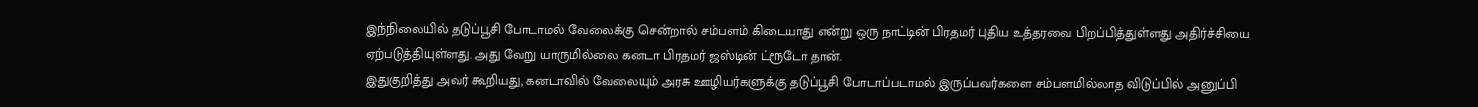இந்நிலையில் தடுப்பூசி போடாமல் வேலைக்கு சென்றால் சம்பளம் கிடையாது என்று ஒரு நாட்டின் பிரதமர் புதிய உத்தரவை பிறப்பித்துள்ளது அதிர்ச்சியை ஏற்படுத்தியுள்ளது. அது வேறு யாருமில்லை கனடா பிரதமர் ஜஸ்டின் ட்ரூடோ தான்.
இதுகுறித்து அவர் கூறியது, கனடாவில் வேலையும் அரசு ஊழியர்களுக்கு தடுப்பூசி போடாப்படாமல் இருப்பவர்களை சம்பளமில்லாத விடுப்பில் அனுப்பி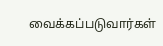வைக்கப்படுவார்கள்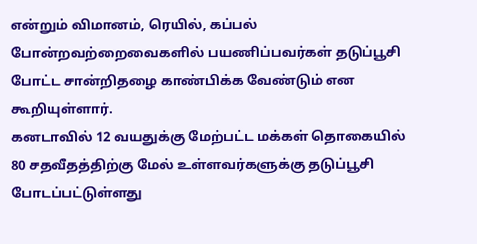என்றும் விமானம், ரெயில், கப்பல் போன்றவற்றைவைகளில் பயணிப்பவர்கள் தடுப்பூசி போட்ட சான்றிதழை காண்பிக்க வேண்டும் என கூறியுள்ளார்.
கனடாவில் 12 வயதுக்கு மேற்பட்ட மக்கள் தொகையில் 80 சதவீதத்திற்கு மேல் உள்ளவர்களுக்கு தடுப்பூசி போடப்பட்டுள்ளது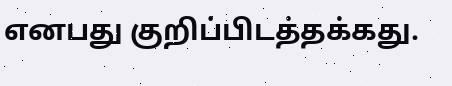எனபது குறிப்பிடத்தக்கது.